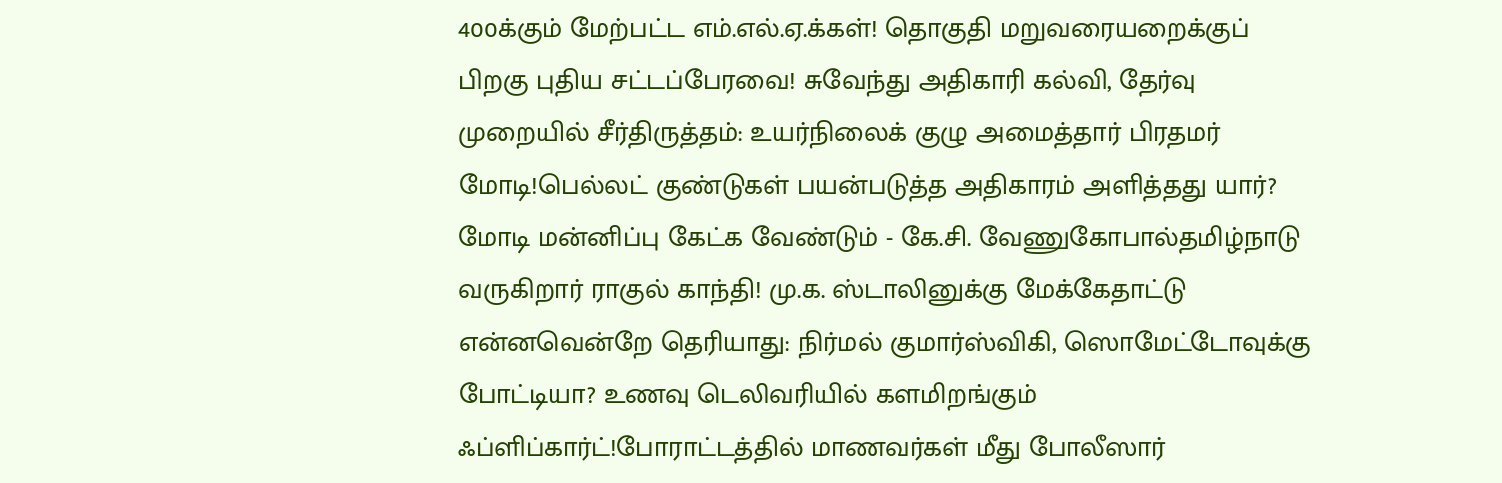400க்கும் மேற்பட்ட எம்.எல்.ஏ.க்கள்! தொகுதி மறுவரையறைக்குப் பிறகு புதிய சட்டப்பேரவை! சுவேந்து அதிகாரி கல்வி, தேர்வு முறையில் சீர்திருத்தம்: உயர்நிலைக் குழு அமைத்தார் பிரதமர் மோடி!பெல்லட் குண்டுகள் பயன்படுத்த அதிகாரம் அளித்தது யார்? மோடி மன்னிப்பு கேட்க வேண்டும் - கே.சி. வேணுகோபால்தமிழ்நாடு வருகிறார் ராகுல் காந்தி! மு.க. ஸ்டாலினுக்கு மேக்கேதாட்டு என்னவென்றே தெரியாது: நிர்மல் குமார்ஸ்விகி, ஸொமேட்டோவுக்கு போட்டியா? உணவு டெலிவரியில் களமிறங்கும் ஃப்ளிப்கார்ட்!போராட்டத்தில் மாணவர்கள் மீது போலீஸார்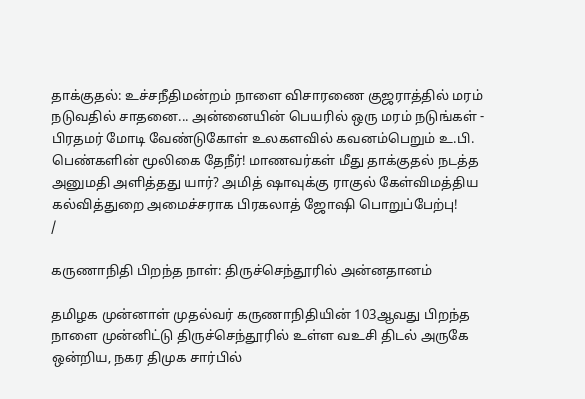தாக்குதல்: உச்சநீதிமன்றம் நாளை விசாரணை குஜராத்தில் மரம் நடுவதில் சாதனை... அன்னையின் பெயரில் ஒரு மரம் நடுங்கள் - பிரதமர் மோடி வேண்டுகோள் உலகளவில் கவனம்பெறும் உ.பி. பெண்களின் மூலிகை தேநீர்! மாணவர்கள் மீது தாக்குதல் நடத்த அனுமதி அளித்தது யார்? அமித் ஷாவுக்கு ராகுல் கேள்விமத்திய கல்வித்துறை அமைச்சராக பிரகலாத் ஜோஷி பொறுப்பேற்பு!
/

கருணாநிதி பிறந்த நாள்: திருச்செந்தூரில் அன்னதானம்

தமிழக முன்னாள் முதல்வர் கருணாநிதியின் 103ஆவது பிறந்த நாளை முன்னிட்டு திருச்செந்தூரில் உள்ள வஉசி திடல் அருகே ஒன்றிய, நகர திமுக சார்பில்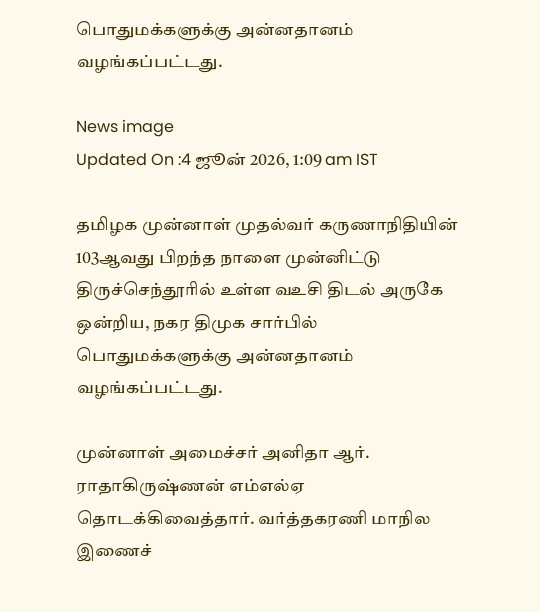பொதுமக்களுக்கு அன்னதானம் வழங்கப்பட்டது.

News image
Updated On :4 ஜூன் 2026, 1:09 am IST

தமிழக முன்னாள் முதல்வர் கருணாநிதியின் 103ஆவது பிறந்த நாளை முன்னிட்டு திருச்செந்தூரில் உள்ள வஉசி திடல் அருகே ஒன்றிய, நகர திமுக சார்பில் பொதுமக்களுக்கு அன்னதானம் வழங்கப்பட்டது.

முன்னாள் அமைச்சர் அனிதா ஆர். ராதாகிருஷ்ணன் எம்எல்ஏ தொடக்கிவைத்தார். வர்த்தகரணி மாநில இணைச்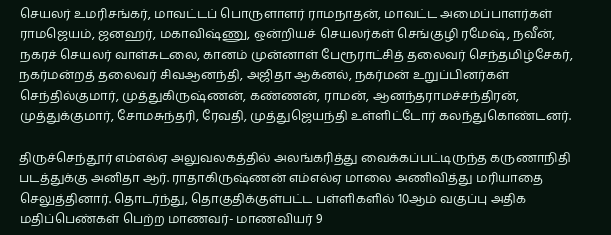செயலர் உமரிசங்கர், மாவட்டப் பொருளாளர் ராமநாதன், மாவட்ட அமைப்பாளர்கள் ராமஜெயம், ஜனஹர், மகாவிஷ்ணு, ஒன்றியச் செயலர்கள் செங்குழி ரமேஷ், நவீன், நகரச் செயலர் வாள்சுடலை, கானம் முன்னாள் பேரூராட்சித் தலைவர் செந்தமிழ்சேகர், நகர்மன்றத் தலைவர் சிவஆனந்தி, அஜிதா ஆக்னல், நகர்மன் உறுப்பினர்கள் செந்தில்குமார், முத்துகிருஷ்ணன், கண்ணன், ராமன், ஆனந்தராமச்சந்திரன், முத்துக்குமார், சோமசுந்தரி, ரேவதி, முத்துஜெயந்தி உள்ளிட்டோர் கலந்துகொண்டனர்.

திருச்செந்தூர் எம்எல்ஏ அலுவலகத்தில் அலங்கரித்து வைக்கப்பட்டிருந்த கருணாநிதி படத்துக்கு அனிதா ஆர். ராதாகிருஷ்ணன் எம்எல்ஏ மாலை அணிவித்து மரியாதை செலுத்தினார். தொடர்ந்து, தொகுதிக்குள்பட்ட பள்ளிகளில் 10ஆம் வகுப்பு அதிக மதிப்பெண்கள் பெற்ற மாணவர்- மாணவியர் 9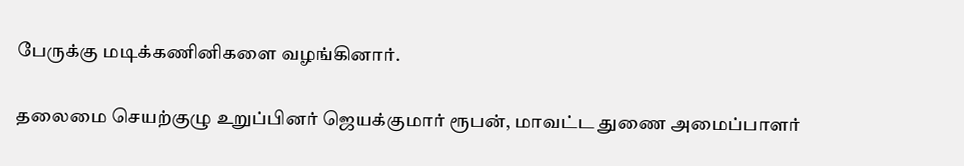பேருக்கு மடிக்கணினிகளை வழங்கினார்.

தலைமை செயற்குழு உறுப்பினர் ஜெயக்குமார் ரூபன், மாவட்ட துணை அமைப்பாளர்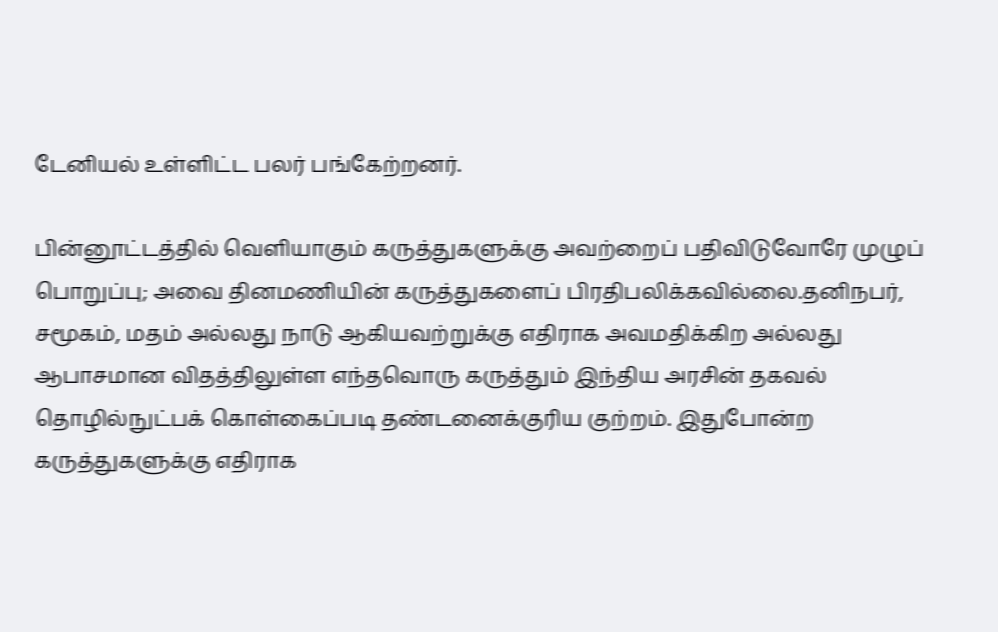டேனியல் உள்ளிட்ட பலர் பங்கேற்றனர்.

பின்னூட்டத்தில் வெளியாகும் கருத்துகளுக்கு அவற்றைப் பதிவிடுவோரே முழுப் பொறுப்பு; அவை தினமணியின் கருத்துகளைப் பிரதிபலிக்கவில்லை.தனிநபர், சமூகம், மதம் அல்லது நாடு ஆகியவற்றுக்கு எதிராக அவமதிக்கிற அல்லது ஆபாசமான விதத்திலுள்ள எந்தவொரு கருத்தும் இந்திய அரசின் தகவல் தொழில்நுட்பக் கொள்கைப்படி தண்டனைக்குரிய குற்றம். இதுபோன்ற கருத்துகளுக்கு எதிராக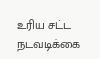உரிய சட்ட நடவடிக்கை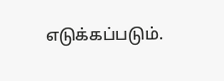எடுக்கப்படும்.